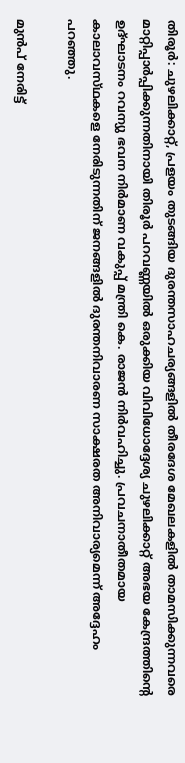തിരൂര്‍: ചുഴലിക്കാറ്റ്‌, പ്രളയം തുടങ്ങിയ ദുരന്തസാഹചര്യങ്ങളില്‍ തീരദേശ മേഖലകളില്‍ താമസിക്കുന്നവരെ മാറ്റിപ്പാര്‍പ്പിക്കുന്നതിനായി തിരൂര്‍ പറവണ്ണയില്‍ ഒരുക്കിയ വിവിധോദ്ദേശ്യ ചുഴലിക്കാറ്റ്‌ അഭയ കേന്ദ്രത്തിന്റെ ഉദ്‌ഘാടനം റവന്യു ഭവന നിര്‍മാണ വകുപ്പ്‌ മന്ത്രി കെ. രാജന്‍ നിര്‍വഹിച്ചു. പ്രവചനാതീതമായ കാലാവസ്‌ഥകളെ നേരിടുന്നതിന്‌ ജനങ്ങളില്‍ ദുരന്തനിവാരണ സാക്ഷരത അനിവാര്യമെന്ന്‌ അദ്ദേഹം പറഞ്ഞു.

മുന്‍പ്‌ നേരിട്ട്‌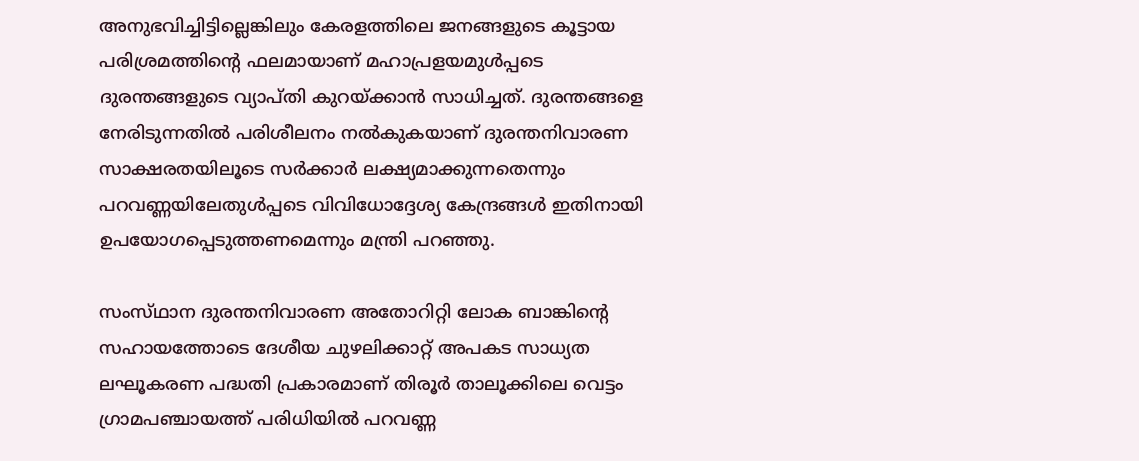അനുഭവിച്ചിട്ടില്ലെങ്കിലും കേരളത്തിലെ ജനങ്ങളുടെ കൂട്ടായ പരിശ്രമത്തിന്റെ ഫലമായാണ്‌ മഹാപ്രളയമുള്‍പ്പടെ ദുരന്തങ്ങളുടെ വ്യാപ്‌തി കുറയ്‌ക്കാന്‍ സാധിച്ചത്‌. ദുരന്തങ്ങളെ നേരിടുന്നതില്‍ പരിശീലനം നല്‍കുകയാണ്‌ ദുരന്തനിവാരണ സാക്ഷരതയിലൂടെ സര്‍ക്കാര്‍ ലക്ഷ്യമാക്കുന്നതെന്നും പറവണ്ണയിലേതുള്‍പ്പടെ വിവിധോദ്ദേശ്യ കേന്ദ്രങ്ങള്‍ ഇതിനായി ഉപയോഗപ്പെടുത്തണമെന്നും മന്ത്രി പറഞ്ഞു.

സംസ്‌ഥാന ദുരന്തനിവാരണ അതോറിറ്റി ലോക ബാങ്കിന്റെ സഹായത്തോടെ ദേശീയ ചുഴലിക്കാറ്റ്‌ അപകട സാധ്യത ലഘൂകരണ പദ്ധതി പ്രകാരമാണ്‌ തിരൂര്‍ താലൂക്കിലെ വെട്ടം ഗ്രാമപഞ്ചായത്ത്‌ പരിധിയില്‍ പറവണ്ണ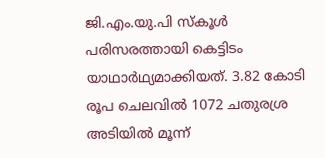ജി.എം.യു.പി സ്‌കൂള്‍ പരിസരത്തായി കെട്ടിടം യാഥാര്‍ഥ്യമാക്കിയത്‌. 3.82 കോടി രൂപ ചെലവില്‍ 1072 ചതുരശ്ര അടിയില്‍ മൂന്ന്‌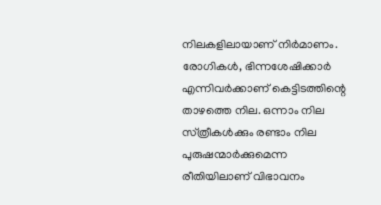നിലകളിലായാണ്‌ നിര്‍മാണം. രോഗികള്‍, ഭിന്നശേഷിക്കാര്‍ എന്നിവര്‍ക്കാണ്‌ കെട്ടിടത്തിന്റെ താഴത്തെ നില. ഒന്നാം നില സ്‌ത്രീകള്‍ക്കും രണ്ടാം നില പുരുഷന്മാര്‍ക്കുമെന്ന രീതിയിലാണ്‌ വിഭാവനം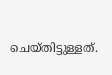ചെയ്‌തിട്ടുള്ളത്‌.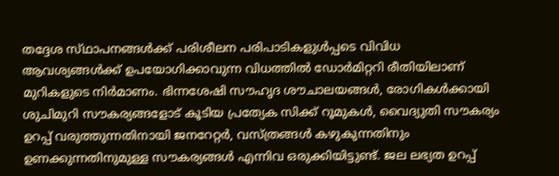തദ്ദേശ സ്‌ഥാപനങ്ങള്‍ക്ക്‌ പരിശീലന പരിപാടികളുള്‍പ്പടെ വിവിധ ആവശ്യങ്ങള്‍ക്ക്‌ ഉപയോഗിക്കാവുന്ന വിധത്തില്‍ ഡോര്‍മിറ്ററി രീതിയിലാണ്‌ മുറികളുടെ നിര്‍മാണം. ഭിന്നശേഷി സൗഹൃദ ശൗചാലയങ്ങള്‍, രോഗികള്‍ക്കായി ശുചിമുറി സൗകര്യങ്ങളോട്‌ കൂടിയ പ്രത്യേക സിക്ക്‌ റൂമുകള്‍, വൈദ്യുതി സൗകര്യം ഉറപ്പ്‌ വരുത്തുന്നതിനായി ജനറേറ്റര്‍, വസ്‌ത്രങ്ങള്‍ കഴുകുന്നതിനും ഉണക്കുന്നതിനുമുള്ള സൗകര്യങ്ങള്‍ എന്നിവ ഒരുക്കിയിട്ടുണ്ട്‌. ജല ലഭ്യത ഉറപ്പ്‌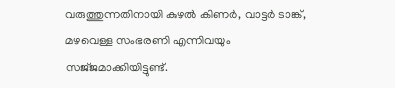വരുത്തുന്നതിനായി കുഴല്‍ കിണര്‍, വാട്ടര്‍ ടാങ്ക്‌, മഴവെള്ള സംഭരണി എന്നിവയും സജ്‌ജമാക്കിയിട്ടുണ്ട്‌.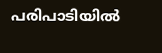പരിപാടിയില്‍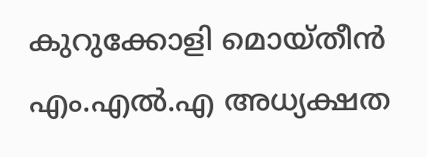കുറുക്കോളി മൊയ്‌തീന്‍ എം.എല്‍.എ അധ്യക്ഷത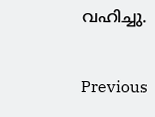വഹിച്ചു.

Previous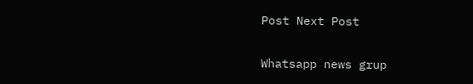Post Next Post

Whatsapp news grup